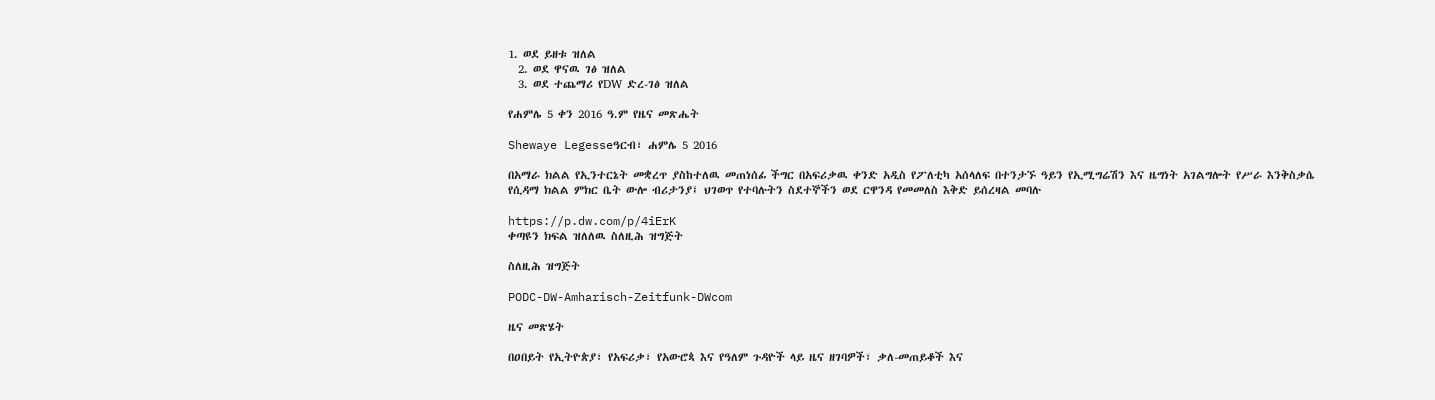1. ወደ ይዘቱ ዝለል
  2. ወደ ዋናዉ ገፅ ዝለል
  3. ወደ ተጨማሪ የDW ድረ-ገፅ ዝለል

የሐምሌ 5 ቀን 2016 ዓ.ም የዜና መጽሔት

Shewaye Legesseዓርብ፣ ሐምሌ 5 2016

በአማራ ክልል የኢንተርኔት መቋረጥ ያስከተለዉ መጠነሰፊ ችግር በአፍሪቃዉ ቀንድ አዲስ የፖለቲካ አሰላለፍ በተንታኙ ዓይን የኢሚግሬሽን እና ዜግነት አገልግሎት የሥራ እንቅስቃሴ የሲዳማ ክልል ምክር ቤት ውሎ ብሪታንያ፤ ህገወጥ የተባሉትን ስደተኞችን ወደ ርዋንዳ የመመለስ እቅድ ይሰረዛል መባሉ

https://p.dw.com/p/4iErK
ቀጣዩን ክፍል ዝለለዉ ስለዚሕ ዝግጅት

ስለዚሕ ዝግጅት

PODC-DW-Amharisch-Zeitfunk-DWcom

ዜና መጽሄት

በዐበይት የኢትዮጵያ፣ የአፍሪቃ፣ የአውሮጳ እና የዓለም ጉዳዮች ላይ ዜና ዘገባዎች፣ ቃለ-መጠይቆች እና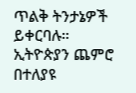ጥልቅ ትንታኔዎች ይቀርባሉ። ኢትዮጵያን ጨምሮ በተለያዩ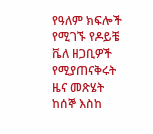የዓለም ክፍሎች የሚገኙ የዶይቼ ቬለ ዘጋቢዎች የሚያጠናቅሩት ዜና መጽሄት ከሰኞ እስከ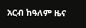አርብ ከዓለም ዜና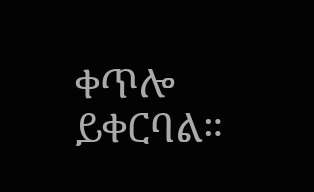ቀጥሎ ይቀርባል።